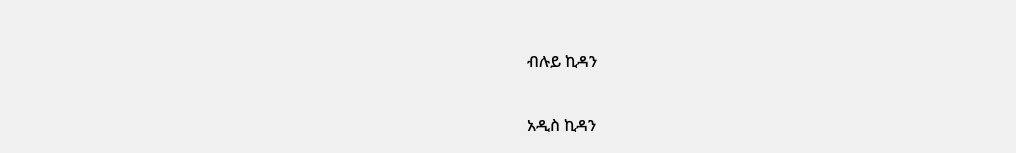ብሉይ ኪዳን

አዲስ ኪዳን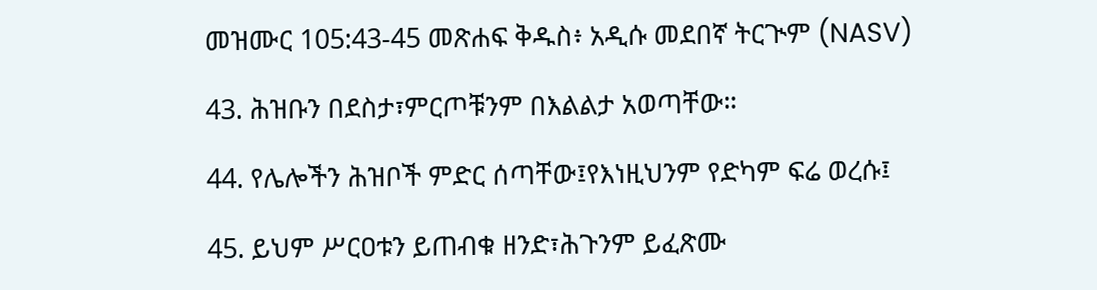መዝሙር 105:43-45 መጽሐፍ ቅዱስ፥ አዲሱ መደበኛ ትርጒም (NASV)

43. ሕዝቡን በደስታ፣ምርጦቹንም በእልልታ አወጣቸው።

44. የሌሎችን ሕዝቦች ምድር ሰጣቸው፤የእነዚህንም የድካም ፍሬ ወረሱ፤

45. ይህም ሥርዐቱን ይጠብቁ ዘንድ፣ሕጉንም ይፈጽሙ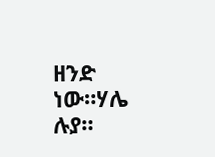ዘንድ ነው።ሃሌ ሉያ።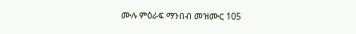ሙሉ ምዕራፍ ማንበብ መዝሙር 105